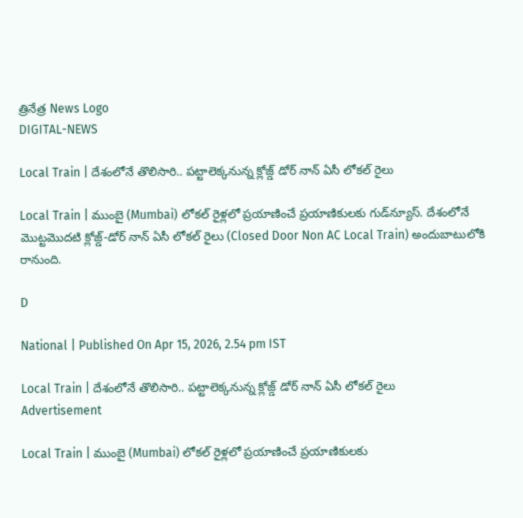త్రినేత్ర News Logo
DIGITAL-NEWS

Local Train | దేశంలోనే తొలిసారి.. ప‌ట్టాలెక్క‌నున్న‌ క్లోజ్డ్ డోర్ నాన్ ఏసీ లోక‌ల్ రైలు

Local Train | ముంబై (Mumbai) లోకల్ రైళ్ల‌లో ప్ర‌యాణించే ప్ర‌యాణికుల‌కు గుడ్‌న్యూస్. దేశంలోనే మొట్ట‌మొద‌టి క్లోజ్డ్-డోర్ నాన్ ఏసీ లోకల్ రైలు (Closed Door Non AC Local Train) అందుబాటులోకి రానుంది.

D

National | Published On Apr 15, 2026, 2.54 pm IST

Local Train | దేశంలోనే తొలిసారి.. ప‌ట్టాలెక్క‌నున్న‌ క్లోజ్డ్ డోర్ నాన్ ఏసీ లోక‌ల్ రైలు
Advertisement

Local Train | ముంబై (Mumbai) లోకల్ రైళ్ల‌లో ప్ర‌యాణించే ప్ర‌యాణికుల‌కు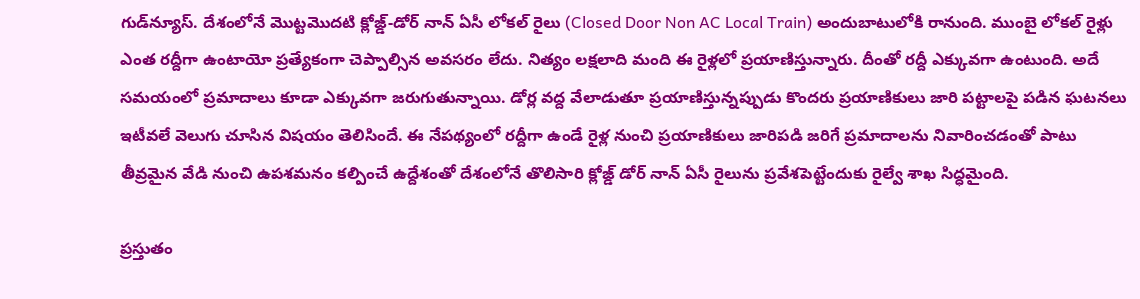గుడ్‌న్యూస్. దేశంలోనే మొట్ట‌మొద‌టి క్లోజ్డ్-డోర్ నాన్ ఏసీ లోకల్ రైలు (Closed Door Non AC Local Train) అందుబాటులోకి రానుంది. ముంబై లోక‌ల్ రైళ్లు ఎంత ర‌ద్దీగా ఉంటాయో ప్ర‌త్యేకంగా చెప్పాల్సిన అవస‌రం లేదు. నిత్యం ల‌క్ష‌లాది మంది ఈ రైళ్ల‌లో ప్ర‌యాణిస్తున్నారు. దీంతో ర‌ద్దీ ఎక్కువ‌గా ఉంటుంది. అదే స‌మ‌యంలో ప్రమాదాలు కూడా ఎక్కువ‌గా జ‌రుగుతున్నాయి. డోర్ల వ‌ద్ద వేలాడుతూ ప్ర‌యాణిస్తున్న‌ప్పుడు కొంద‌రు ప్ర‌యాణికులు జారి ప‌ట్టాల‌పై ప‌డిన ఘ‌ట‌న‌లు ఇటీవ‌లే వెలుగు చూసిన విష‌యం తెలిసిందే. ఈ నేప‌థ్యంలో రద్దీగా ఉండే రైళ్ల నుంచి ప్రయాణికులు జారిపడి జరిగే ప్రమాదాలను నివారించడంతో పాటు తీవ్రమైన వేడి నుంచి ఉపశమనం కల్పించే ఉద్దేశంతో దేశంలోనే తొలిసారి క్లోజ్డ్ డోర్ నాన్ ఏసీ రైలును ప్ర‌వేశ‌పెట్టేందుకు రైల్వే శాఖ‌ సిద్ధ‌మైంది.

ప్రస్తుతం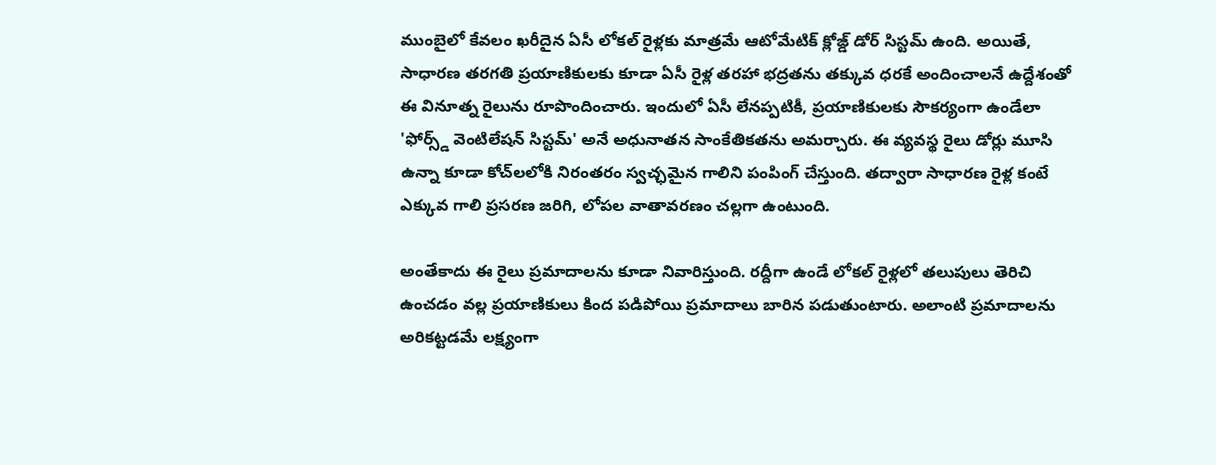ముంబైలో కేవలం ఖరీదైన ఏసీ లోకల్ రైళ్లకు మాత్రమే ఆటోమేటిక్ క్లోజ్డ్ డోర్ సిస్ట‌మ్‌ ఉంది. అయితే, సాధారణ తరగతి ప్రయాణికులకు కూడా ఏసీ రైళ్ల తరహా భద్రతను తక్కువ ధరకే అందించాలనే ఉద్దేశంతో ఈ వినూత్న రైలును రూపొందించారు. ఇందులో ఏసీ లేనప్పటికీ, ప్రయాణికులకు సౌకర్యంగా ఉండేలా 'ఫోర్స్డ్ వెంటిలేషన్ సిస్టమ్' అనే అధునాతన సాంకేతికతను అమర్చారు. ఈ వ్యవస్థ రైలు డోర్లు మూసి ఉన్నా కూడా కోచ్‌లలోకి నిరంతరం స్వచ్ఛమైన గాలిని పంపింగ్ చేస్తుంది. తద్వారా సాధారణ రైళ్ల కంటే ఎక్కువ గాలి ప్రసరణ జరిగి, లోపల వాతావరణం చల్లగా ఉంటుంది.

అంతేకాదు ఈ రైలు ప్ర‌మాదాల‌ను కూడా నివారిస్తుంది. ర‌ద్దీగా ఉండే లోక‌ల్ రైళ్ల‌లో త‌లుపులు తెరిచి ఉంచ‌డం వ‌ల్ల ప్ర‌యాణికులు కింద ప‌డిపోయి ప్ర‌మాదాలు బారిన ప‌డుతుంటారు. అలాంటి ప్ర‌మాదాల‌ను అరిక‌ట్టడ‌మే ల‌క్ష్యంగా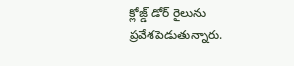క్లోజ్డ్ డోర్ రైలును ప్ర‌వేశ‌పెడుతున్నారు.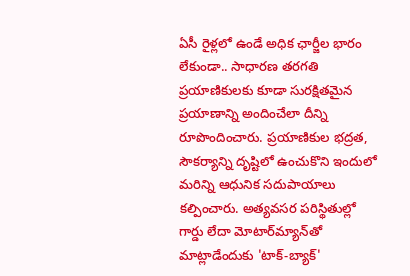ఏసీ రైళ్ల‌లో ఉండే అధిక ఛార్జీల భారం లేకుండా.. సాధార‌ణ త‌ర‌గ‌తి ప్ర‌యాణికుల‌కు కూడా సుర‌క్షిత‌మైన ప్ర‌యాణాన్ని అందించేలా దీన్ని రూపొందించారు. ప్రయాణికుల భద్రత, సౌకర్యాన్ని దృష్టిలో ఉంచుకొని ఇందులో మరిన్ని ఆధునిక సదుపాయాలు కల్పించారు. అత్యవసర పరిస్థితుల్లో గార్డు లేదా మోటార్‌మ్యాన్‌తో మాట్లాడేందుకు 'టాక్-బ్యాక్'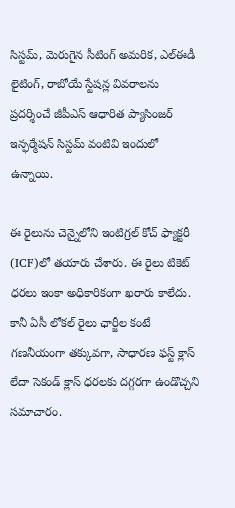సిస్టమ్, మెరుగైన సీటింగ్ అమరిక, ఎల్ఈడీ లైటింగ్, రాబోయే స్టేషన్ల వివరాలను ప్రదర్శించే జీపీఎస్ ఆధారిత ప్యాసింజర్ ఇన్ఫర్మేషన్ సిస్టమ్ వంటివి ఇందులో ఉన్నాయి.

ఈ రైలును చెన్నైలోని ఇంటిగ్ర‌ల్ కోచ్ ఫ్యాక్ట‌రీ (ICF)లో తయారు చేశారు. ఈ రైలు టికెట్ ధ‌ర‌లు ఇంకా అధికారికంగా ఖ‌రారు కాలేదు. కానీ ఏసీ లోకల్ రైలు ఛార్జీల కంటే గణనీయంగా తక్కువగా, సాధారణ ఫస్ట్ క్లాస్ లేదా సెకండ్ క్లాస్ ధరలకు దగ్గరగా ఉండొచ్చని స‌మాచారం.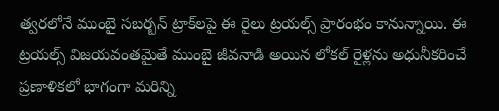త్వ‌ర‌లోనే ముంబై స‌బ‌ర్బ‌న్ ట్రాక్‌ల‌పై ఈ రైలు ట్ర‌య‌ల్స్ ప్రారంభం కానున్నాయి. ఈ ట్ర‌య‌ల్స్ విజ‌య‌వంత‌మైతే ముంబై జీవ‌నాడి అయిన లోక‌ల్ రైళ్ల‌ను అధునీక‌రించే ప్ర‌ణాళిక‌లో భాగంగా మ‌రిన్ని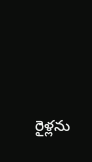రైళ్ల‌ను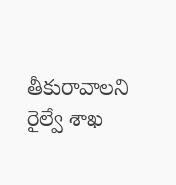తీకురావాల‌ని రైల్వే శాఖ‌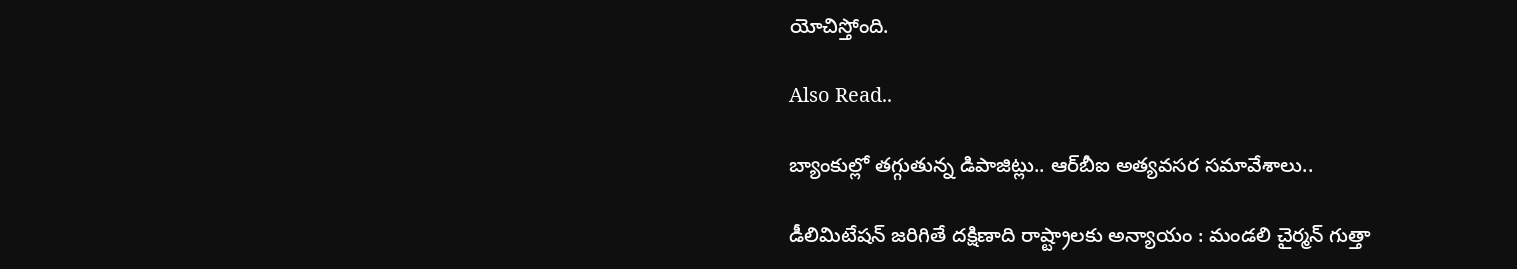యోచిస్తోంది.

Also Read..

బ్యాంకుల్లో తగ్గుతున్న డిపాజిట్లు.. ఆర్‌బీఐ అత్య‌వ‌స‌ర స‌మావేశాలు..

డీలిమిటేష‌న్ జ‌రిగితే ద‌క్షిణాది రాష్ట్రాల‌కు అన్యాయం : మండ‌లి చైర్మ‌న్ గుత్తా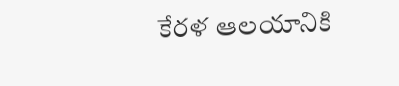కేరళ ఆలయానికి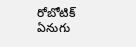రోబోటిక్‌ ఏనుగు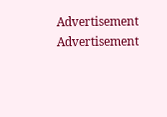Advertisement
Advertisement